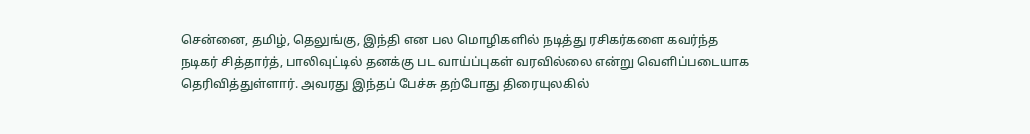சென்னை, தமிழ், தெலுங்கு, இந்தி என பல மொழிகளில் நடித்து ரசிகர்களை கவர்ந்த நடிகர் சித்தார்த், பாலிவுட்டில் தனக்கு பட வாய்ப்புகள் வரவில்லை என்று வெளிப்படையாக தெரிவித்துள்ளார். அவரது இந்தப் பேச்சு தற்போது திரையுலகில்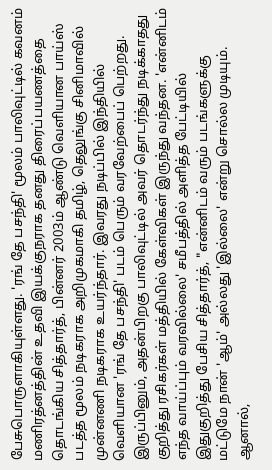பேசுபொருளாகியுள்ளது. 'ரங் தே பசந்தி' மூலம் பாலிவுட்டில் கவனம் மணிரத்னத்தின் உதவி இயக்குநராக தனது திரைப்பயணத்தை தொடங்கிய சித்தார்த், பின்னர் 2003ம் ஆண்டு வெளியான பாய்ஸ் படத்த மூலம் நடிகராக அறிமுகமாகி தமிழ், தெலுங்கு சினிமாவில் முன்னணி நடிகராக உயர்ந்தார். இவரது நடிப்பில் இந்தியில் வெளியான 'ரங் தே பசந்தி' படம் பெரும் வரவேற்பைப் பெற்றது. இருப்பினும், அதன்பிறகு பாலிவுட்டில் அவர் தொடர்ந்து நடிக்காதது குறித்து ரசிகர்கள் மத்தியில் கேள்விகள் இருந்து வந்தன. 'என்னிடம் எந்த வாய்ப்பும் வரவில்லை' சமீபத்தில் அளித்த பேட்டியில் இதுகுறித்து பேசிய சித்தார்த், "என்னிடம் வரும் படங்களுக்கு மட்டுமே நான் 'ஆம்' அல்லது 'இல்லை' என்று சொல்ல முடியும். ஆனால்,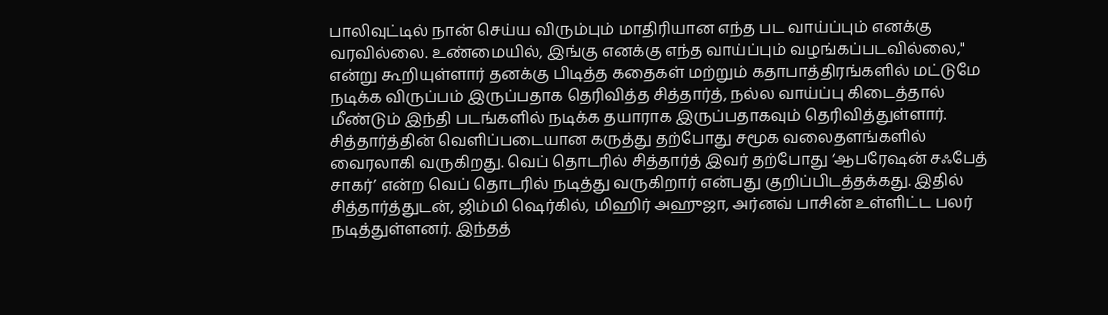பாலிவுட்டில் நான் செய்ய விரும்பும் மாதிரியான எந்த பட வாய்ப்பும் எனக்கு வரவில்லை. உண்மையில், இங்கு எனக்கு எந்த வாய்ப்பும் வழங்கப்படவில்லை," என்று கூறியுள்ளார் தனக்கு பிடித்த கதைகள் மற்றும் கதாபாத்திரங்களில் மட்டுமே நடிக்க விருப்பம் இருப்பதாக தெரிவித்த சித்தார்த், நல்ல வாய்ப்பு கிடைத்தால் மீண்டும் இந்தி படங்களில் நடிக்க தயாராக இருப்பதாகவும் தெரிவித்துள்ளார். சித்தார்த்தின் வெளிப்படையான கருத்து தற்போது சமூக வலைதளங்களில் வைரலாகி வருகிறது. வெப் தொடரில் சித்தார்த் இவர் தற்போது ‘ஆபரேஷன் சஃபேத் சாகர்’ என்ற வெப் தொடரில் நடித்து வருகிறார் என்பது குறிப்பிடத்தக்கது. இதில் சித்தார்த்துடன், ஜிம்மி ஷெர்கில், மிஹிர் அஹுஜா, அர்னவ் பாசின் உள்ளிட்ட பலர் நடித்துள்ளனர். இந்தத்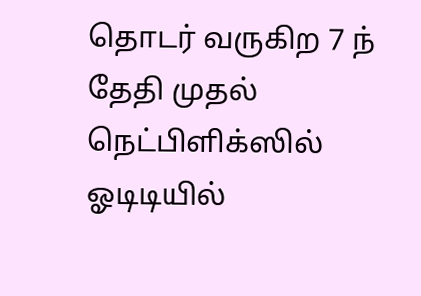தொடர் வருகிற 7 ந் தேதி முதல் நெட்பிளிக்ஸில் ஓடிடியில்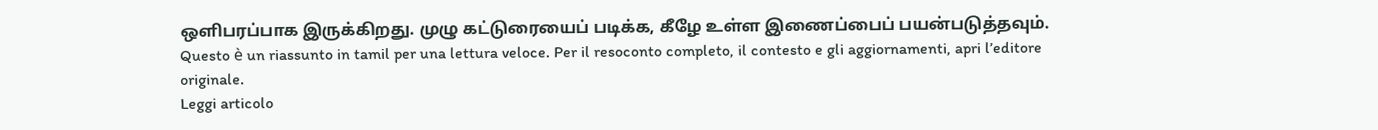ஒளிபரப்பாக இருக்கிறது. முழு கட்டுரையைப் படிக்க, கீழே உள்ள இணைப்பைப் பயன்படுத்தவும்.
Questo è un riassunto in tamil per una lettura veloce. Per il resoconto completo, il contesto e gli aggiornamenti, apri l’editore originale.
Leggi articolo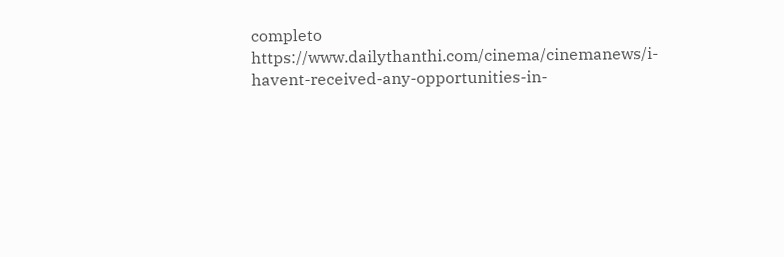completo
https://www.dailythanthi.com/cinema/cinemanews/i-havent-received-any-opportunities-in-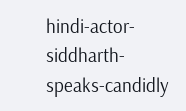hindi-actor-siddharth-speaks-candidly